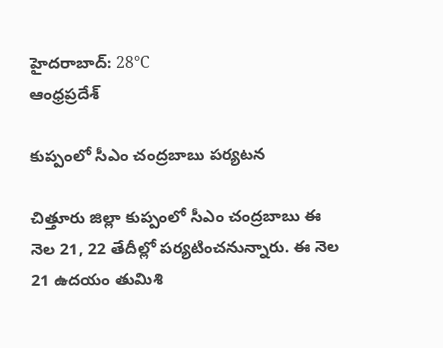హైదరాబాద్: 28°C
ఆంధ్రప్రదేశ్

కుప్పంలో సీఎం చంద్రబాబు పర్యటన

చిత్తూరు జిల్లా కుప్పంలో సీఎం చంద్రబాబు ఈ నెల 21, 22 తేదీల్లో పర్యటించనున్నారు. ఈ నెల 21 ఉదయం తుమిశి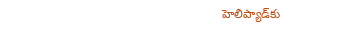హెలిప్యాడ్‌కు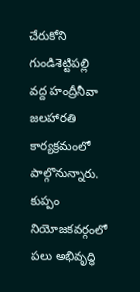చేరుకోని గుండిశెట్టిపల్లి వద్ద హంద్రీనీవా జలహారతి కార్యక్రమంలో పాల్గొనున్నారు. కుప్పం నియోజకవర్గంలో పలు అభివృద్ధి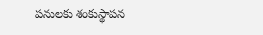పనులకు శంకుస్థాపన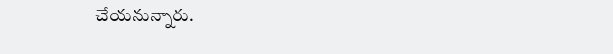చేయనున్నారు.